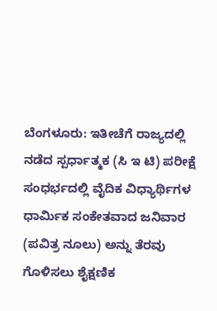ಬೆಂಗಳೂರು: ಇತೀಚೆಗೆ ರಾಜ್ಯದಲ್ಲಿ ನಡೆದ ಸ್ಪರ್ಧಾತ್ಮಕ (ಸಿ ಇ ಟಿ) ಪರೀಕ್ಷೆ ಸಂಧರ್ಭದಲ್ಲಿ ವೈದಿಕ ವಿಧ್ಯಾರ್ಥಿಗಳ ಧಾರ್ಮಿಕ ಸಂಕೇತವಾದ ಜನಿವಾರ (ಪವಿತ್ರ ನೂಲು) ಅನ್ನು ತೆರವು ಗೊಳಿಸಲು ಶೈಕ್ಷಣಿಕ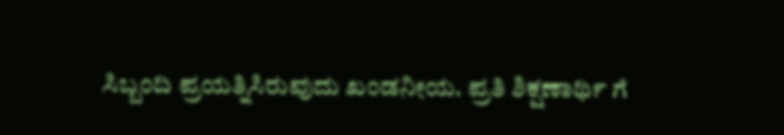ಸಿಬ್ಬಂದಿ ಪ್ರಯತ್ನಿಸಿರುವುದು ಖಂಡನೀಯ. ಪ್ರತಿ ಶಿಕ್ಷಣಾರ್ಥಿ ಗೆ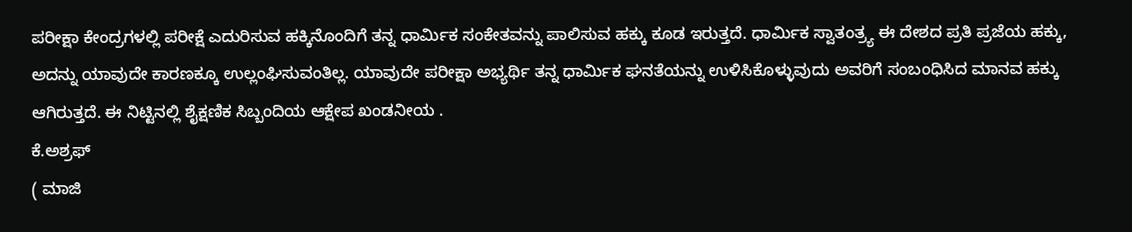ಪರೀಕ್ಷಾ ಕೇಂದ್ರಗಳಲ್ಲಿ ಪರೀಕ್ಷೆ ಎದುರಿಸುವ ಹಕ್ಕಿನೊಂದಿಗೆ ತನ್ನ ಧಾರ್ಮಿಕ ಸಂಕೇತವನ್ನು ಪಾಲಿಸುವ ಹಕ್ಕು ಕೂಡ ಇರುತ್ತದೆ. ಧಾರ್ಮಿಕ ಸ್ವಾತಂತ್ರ್ಯ ಈ ದೇಶದ ಪ್ರತಿ ಪ್ರಜೆಯ ಹಕ್ಕು, ಅದನ್ನು ಯಾವುದೇ ಕಾರಣಕ್ಕೂ ಉಲ್ಲಂಘಿಸುವಂತಿಲ್ಲ. ಯಾವುದೇ ಪರೀಕ್ಷಾ ಅಭ್ಯರ್ಥಿ ತನ್ನ ಧಾರ್ಮಿಕ ಘನತೆಯನ್ನು ಉಳಿಸಿಕೊಳ್ಳುವುದು ಅವರಿಗೆ ಸಂಬಂಧಿಸಿದ ಮಾನವ ಹಕ್ಕು ಆಗಿರುತ್ತದೆ. ಈ ನಿಟ್ಟಿನಲ್ಲಿ ಶೈಕ್ಷಣಿಕ ಸಿಬ್ಬಂದಿಯ ಆಕ್ಷೇಪ ಖಂಡನೀಯ .
ಕೆ.ಅಶ್ರಫ್
( ಮಾಜಿ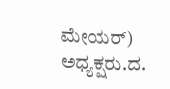ಮೇಯರ್)
ಅಧ್ಯಕ್ಷರು.ದ.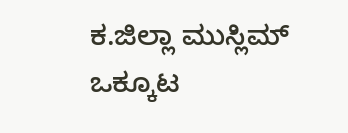ಕ.ಜಿಲ್ಲಾ ಮುಸ್ಲಿಮ್ ಒಕ್ಕೂಟ